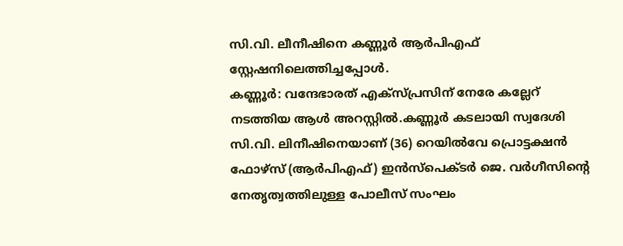സി.വി. ലീനീഷിനെ കണ്ണൂർ ആർപിഎഫ് സ്റ്റേഷനിലെത്തിച്ചപ്പോൾ.
കണ്ണൂർ: വന്ദേഭാരത് എക്സ്പ്രസിന് നേരേ കല്ലേറ് നടത്തിയ ആൾ അറസ്റ്റിൽ.കണ്ണൂർ കടലായി സ്വദേശി സി.വി. ലിനീഷിനെയാണ് (36) റെയിൽവേ പ്രൊട്ടക്ഷൻ ഫോഴ്സ് (ആർപിഎഫ്) ഇൻസ്പെക്ടർ ജെ. വർഗീസിന്റെ നേതൃത്വത്തിലുള്ള പോലീസ് സംഘം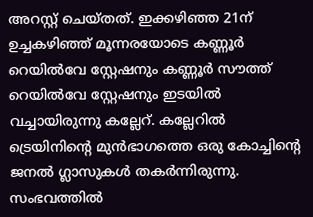അറസ്റ്റ് ചെയ്തത്. ഇക്കഴിഞ്ഞ 21ന് ഉച്ചകഴിഞ്ഞ് മൂന്നരയോടെ കണ്ണൂർ റെയിൽവേ സ്റ്റേഷനും കണ്ണൂർ സൗത്ത് റെയിൽവേ സ്റ്റേഷനും ഇടയിൽ വച്ചായിരുന്നു കല്ലേറ്. കല്ലേറിൽ ട്രെയിനിന്റെ മുൻഭാഗത്തെ ഒരു കോച്ചിന്റെ ജനൽ ഗ്ലാസുകൾ തകർന്നിരുന്നു. സംഭവത്തിൽ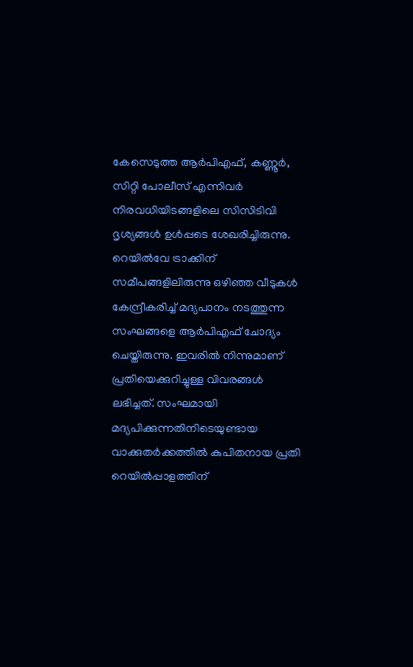കേസെടുത്ത ആർപിഎഫ്, കണ്ണൂർ, സിറ്റി പോലീസ് എന്നിവർ നിരവധിയിടങ്ങളിലെ സിസിടിവി ദൃശ്യങ്ങൾ ഉൾപ്പടെ ശേഖരിച്ചിരുന്നു.
റെയിൽവേ ട്രാക്കിന് സമീപങ്ങളിലിരുന്നു ഒഴിഞ്ഞ വീടുകൾ കേന്ദ്രീകരിച്ച് മദ്യപാനം നടത്തുന്ന സംഘങ്ങളെ ആർപിഎഫ് ചോദ്യം ചെയ്തിരുന്നു. ഇവരിൽ നിന്നുമാണ് പ്രതിയെക്കുറിച്ചുള്ള വിവരങ്ങൾ ലഭിച്ചത്. സംഘമായി മദ്യപിക്കുന്നതിനിടെയുണ്ടായ വാക്കുതർക്കത്തിൽ കുപിതനായ പ്രതി റെയിൽപ്പാളത്തിന്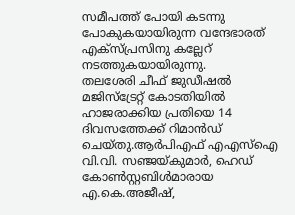സമീപത്ത് പോയി കടന്നു പോകുകയായിരുന്ന വന്ദേഭാരത് എക്സ്പ്രസിനു കല്ലേറ് നടത്തുകയായിരുന്നു.
തലശേരി ചീഫ് ജുഡീഷൽ മജിസ്ട്രേറ്റ് കോടതിയിൽ ഹാജരാക്കിയ പ്രതിയെ 14 ദിവസത്തേക്ക് റിമാൻഡ് ചെയ്തു.ആർപിഎഫ് എഎസ്ഐ വി.വി. സഞ്ജയ്കുമാർ, ഹെഡ് കോൺസ്റ്റബിൾമാരായ എ.കെ.അജീഷ്,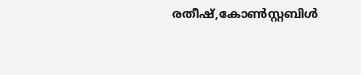രതീഷ്,കോൺസ്റ്റബിൾ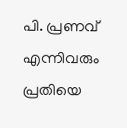പി. പ്രണവ് എന്നിവരും പ്രതിയെ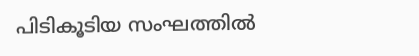പിടികൂടിയ സംഘത്തിൽ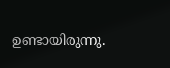ഉണ്ടായിരുന്നു.